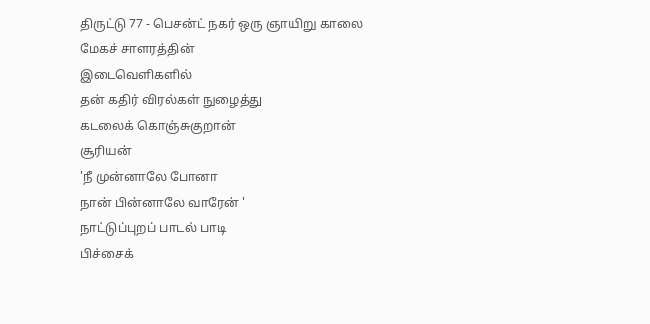திருட்டு 77 - பெசன்ட் நகர் ஒரு ஞாயிறு காலை
மேகச் சாளரத்தின்
இடைவெளிகளில்
தன் கதிர் விரல்கள் நுழைத்து
கடலைக் கொஞ்சுகுறான்
சூரியன்
'நீ முன்னாலே போனா
நான் பின்னாலே வாரேன் '
நாட்டுப்புறப் பாடல் பாடி
பிச்சைக்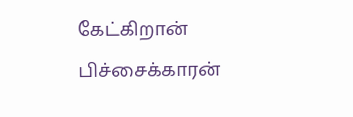கேட்கிறான்
பிச்சைக்காரன்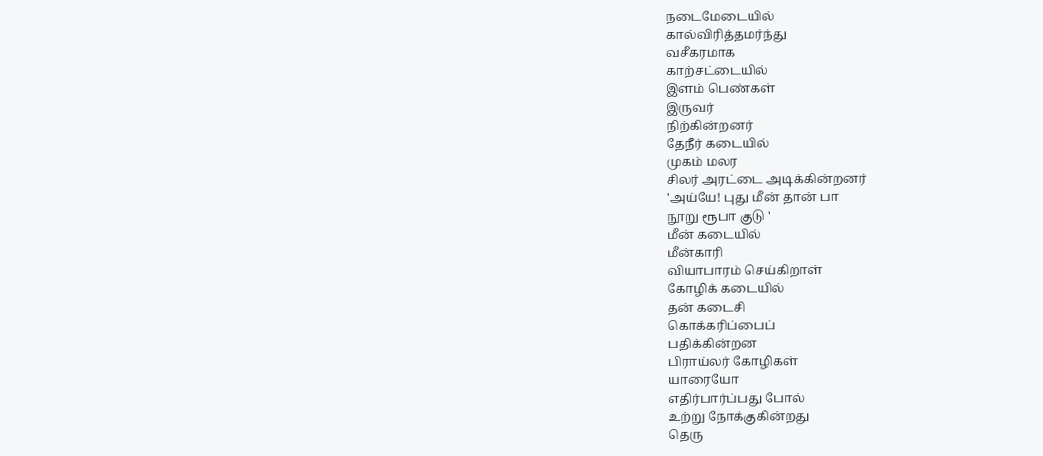நடைமேடையில்
கால்விரித்தமர்ந்து
வசீகரமாக
காற்சட்டையில்
இளம் பெண்கள்
இருவர்
நிற்கின்றனர்
தேநீர் கடையில்
முகம் மலர
சிலர் அரட்டை அடிக்கின்றனர்
'அய்யே! புது மீன் தான் பா
நூறு ரூபா குடு '
மீன் கடையில்
மீன்காரி
வியாபாரம் செய்கிறாள்
கோழிக் கடையில்
தன் கடைசி
கொக்கரிப்பைப்
பதிக்கின்றன
பிராய்லர் கோழிகள்
யாரையோ
எதிர்பார்ப்பது போல்
உற்று நோக்குகின்றது
தெரு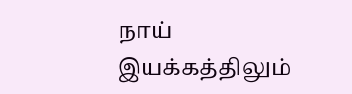நாய்
இயக்கத்திலும்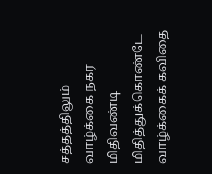சத்தத்திலும்
வாழ்க்கை நகர
மிதிவண்டி
மிதித்துக்கொண்டே
வாழ்க்கைக் கவிதை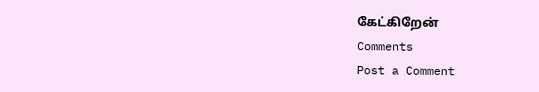கேட்கிறேன்
Comments
Post a Comment